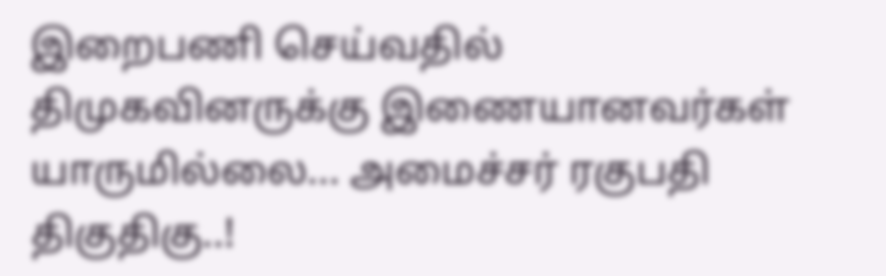இறைபணி செய்வதில் திமுகவினருக்கு இணையானவர்கள் யாருமில்லை... அமைச்சர் ரகுபதி திகுதிகு..!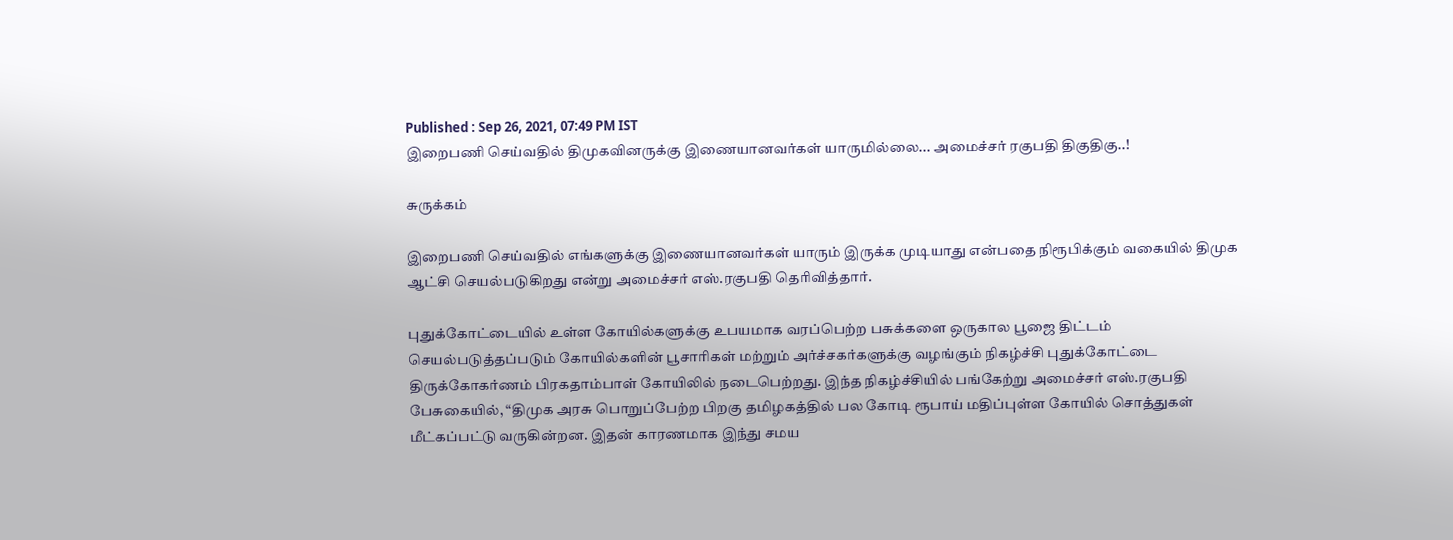Published : Sep 26, 2021, 07:49 PM IST
இறைபணி செய்வதில் திமுகவினருக்கு இணையானவர்கள் யாருமில்லை... அமைச்சர் ரகுபதி திகுதிகு..!

சுருக்கம்

இறைபணி செய்வதில் எங்களுக்கு இணையானவர்கள் யாரும் இருக்க முடியாது என்பதை நிரூபிக்கும் வகையில் திமுக ஆட்சி செயல்படுகிறது என்று அமைச்சர் எஸ்.ரகுபதி தெரிவித்தார்.

புதுக்கோட்டையில் உள்ள கோயில்களுக்கு உபயமாக வரப்பெற்ற பசுக்களை ஒருகால பூஜை திட்டம் செயல்படுத்தப்படும் கோயில்களின் பூசாரிகள் மற்றும் அர்ச்சகர்களுக்கு வழங்கும் நிகழ்ச்சி புதுக்கோட்டை திருக்கோகர்ணம் பிரகதாம்பாள் கோயிலில் நடைபெற்றது. இந்த நிகழ்ச்சியில் பங்கேற்று அமைச்சர் எஸ்.ரகுபதி பேசுகையில், “திமுக அரசு பொறுப்பேற்ற பிறகு தமிழகத்தில் பல கோடி ரூபாய் மதிப்புள்ள கோயில் சொத்துகள் மீட்கப்பட்டு வருகின்றன. இதன் காரணமாக இந்து சமய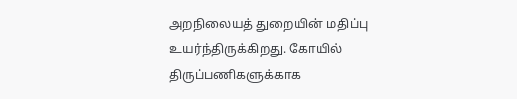அறநிலையத் துறையின் மதிப்பு உயர்ந்திருக்கிறது. கோயில் திருப்பணிகளுக்காக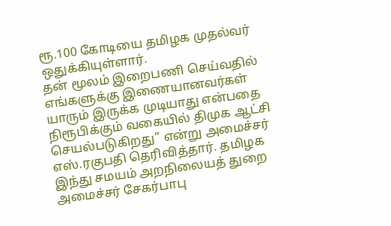ரூ.100 கோடியை தமிழக முதல்வர் ஒதுக்கியுள்ளார்.
தன் மூலம் இறைபணி செய்வதில் எங்களுக்கு இணையானவர்கள் யாரும் இருக்க முடியாது என்பதை நிரூபிக்கும் வகையில் திமுக ஆட்சி செயல்படுகிறது” என்று அமைச்சர் எஸ்.ரகுபதி தெரிவித்தார். தமிழக இந்து சமயம் அறநிலையத் துறை அமைச்சர் சேகர்பாபு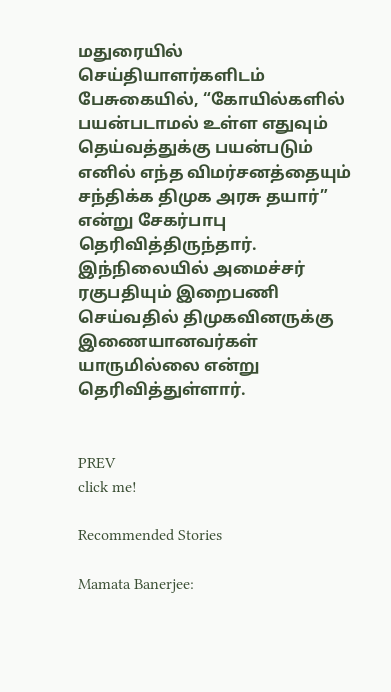மதுரையில் செய்தியாளர்களிடம் பேசுகையில், “கோயில்களில் பயன்படாமல் உள்ள எதுவும் தெய்வத்துக்கு பயன்படும் எனில் எந்த விமர்சனத்தையும் சந்திக்க திமுக அரசு தயார்” என்று சேகர்பாபு தெரிவித்திருந்தார். இந்நிலையில் அமைச்சர் ரகுபதியும் இறைபணி செய்வதில் திமுகவினருக்கு இணையானவர்கள் யாருமில்லை என்று தெரிவித்துள்ளார்.


PREV
click me!

Recommended Stories

Mamata Banerjee: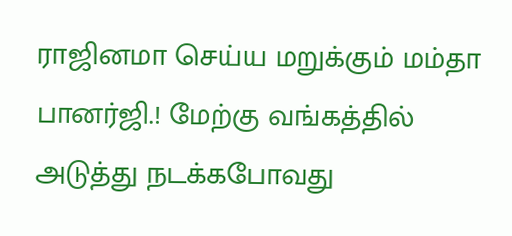ராஜினமா செய்ய மறுக்கும் மம்தா பானர்ஜி.! மேற்கு வங்கத்தில் அடுத்து நடக்கபோவது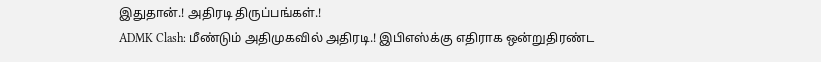இதுதான்.! அதிரடி திருப்பங்கள்.!
ADMK Clash: மீண்டும் அதிமுகவில் அதிரடி.! இபிஎஸ்க்கு எதிராக ஒன்றுதிரண்ட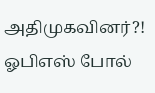அதிமுகவினர்?! ஓபிஎஸ் போல்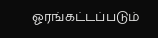ஓரங்கட்டப்படும்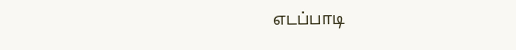எடப்பாடி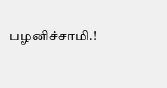பழனிச்சாமி.!